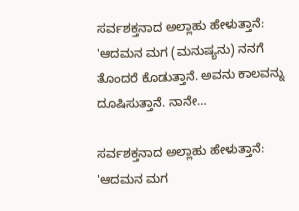ಸರ್ವಶಕ್ತನಾದ ಅಲ್ಲಾಹು ಹೇಳುತ್ತಾನೆ: 'ಆದಮನ ಮಗ (ಮನುಷ್ಯನು) ನನಗೆ ತೊಂದರೆ ಕೊಡುತ್ತಾನೆ. ಅವನು ಕಾಲವನ್ನು ದೂಷಿಸುತ್ತಾನೆ. ನಾನೇ…

ಸರ್ವಶಕ್ತನಾದ ಅಲ್ಲಾಹು ಹೇಳುತ್ತಾನೆ: 'ಆದಮನ ಮಗ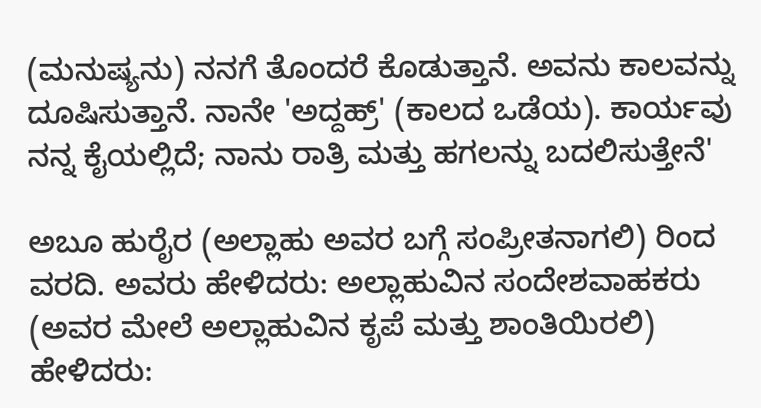(ಮನುಷ್ಯನು) ನನಗೆ ತೊಂದರೆ ಕೊಡುತ್ತಾನೆ. ಅವನು ಕಾಲವನ್ನು ದೂಷಿಸುತ್ತಾನೆ. ನಾನೇ 'ಅದ್ದಹ್ರ್' (ಕಾಲದ ಒಡೆಯ). ಕಾರ್ಯವು ನನ್ನ ಕೈಯಲ್ಲಿದೆ; ನಾನು ರಾತ್ರಿ ಮತ್ತು ಹಗಲನ್ನು ಬದಲಿಸುತ್ತೇನೆ'

ಅಬೂ ಹುರೈರ (ಅಲ್ಲಾಹು ಅವರ ಬಗ್ಗೆ ಸಂಪ್ರೀತನಾಗಲಿ) ರಿಂದ ವರದಿ. ಅವರು ಹೇಳಿದರು: ಅಲ್ಲಾಹುವಿನ ಸಂದೇಶವಾಹಕರು (ಅವರ ಮೇಲೆ ಅಲ್ಲಾಹುವಿನ ಕೃಪೆ ಮತ್ತು ಶಾಂತಿಯಿರಲಿ) ಹೇಳಿದರು: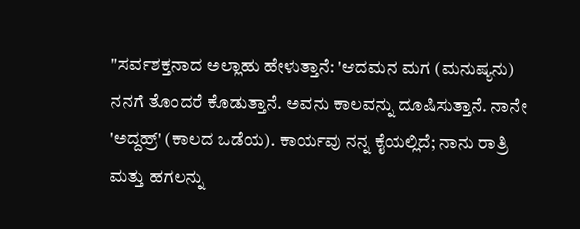"ಸರ್ವಶಕ್ತನಾದ ಅಲ್ಲಾಹು ಹೇಳುತ್ತಾನೆ: 'ಆದಮನ ಮಗ (ಮನುಷ್ಯನು) ನನಗೆ ತೊಂದರೆ ಕೊಡುತ್ತಾನೆ. ಅವನು ಕಾಲವನ್ನು ದೂಷಿಸುತ್ತಾನೆ. ನಾನೇ 'ಅದ್ದಹ್ರ್' (ಕಾಲದ ಒಡೆಯ). ಕಾರ್ಯವು ನನ್ನ ಕೈಯಲ್ಲಿದೆ; ನಾನು ರಾತ್ರಿ ಮತ್ತು ಹಗಲನ್ನು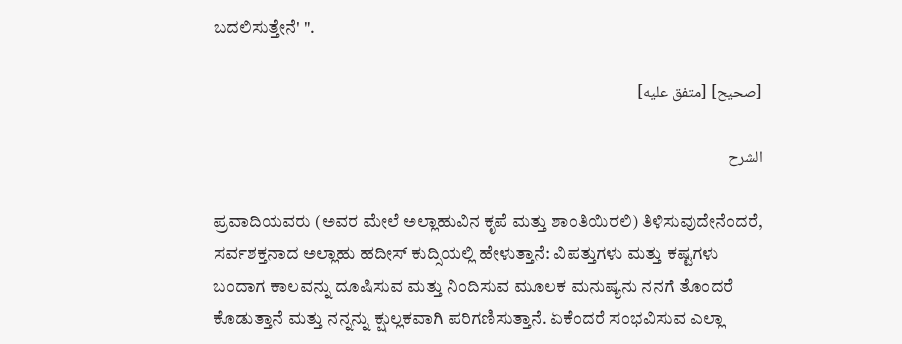ಬದಲಿಸುತ್ತೇನೆ' ".

[صحيح] [متفق عليه]

الشرح

ಪ್ರವಾದಿಯವರು (ಅವರ ಮೇಲೆ ಅಲ್ಲಾಹುವಿನ ಕೃಪೆ ಮತ್ತು ಶಾಂತಿಯಿರಲಿ) ತಿಳಿಸುವುದೇನೆಂದರೆ, ಸರ್ವಶಕ್ತನಾದ ಅಲ್ಲಾಹು ಹದೀಸ್ ಕುದ್ಸಿಯಲ್ಲಿ ಹೇಳುತ್ತಾನೆ: ವಿಪತ್ತುಗಳು ಮತ್ತು ಕಷ್ಟಗಳು ಬಂದಾಗ ಕಾಲವನ್ನು ದೂಷಿಸುವ ಮತ್ತು ನಿಂದಿಸುವ ಮೂಲಕ ಮನುಷ್ಯನು ನನಗೆ ತೊಂದರೆ ಕೊಡುತ್ತಾನೆ ಮತ್ತು ನನ್ನನ್ನು ಕ್ಷುಲ್ಲಕವಾಗಿ ಪರಿಗಣಿಸುತ್ತಾನೆ. ಏಕೆಂದರೆ ಸಂಭವಿಸುವ ಎಲ್ಲಾ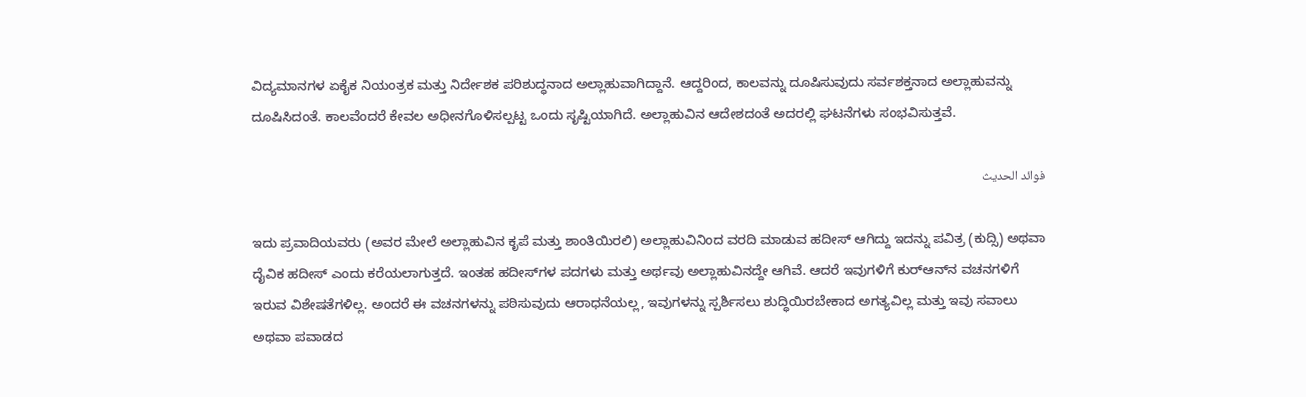ವಿದ್ಯಮಾನಗಳ ಏಕೈಕ ನಿಯಂತ್ರಕ ಮತ್ತು ನಿರ್ದೇಶಕ ಪರಿಶುದ್ಧನಾದ ಅಲ್ಲಾಹುವಾಗಿದ್ದಾನೆ. ಆದ್ದರಿಂದ, ಕಾಲವನ್ನು ದೂಷಿಸುವುದು ಸರ್ವಶಕ್ತನಾದ ಅಲ್ಲಾಹುವನ್ನು ದೂಷಿಸಿದಂತೆ. ಕಾಲವೆಂದರೆ ಕೇವಲ ಅಧೀನಗೊಳಿಸಲ್ಪಟ್ಟ ಒಂದು ಸೃಷ್ಟಿಯಾಗಿದೆ. ಅಲ್ಲಾಹುವಿನ ಆದೇಶದಂತೆ ಅದರಲ್ಲಿ ಘಟನೆಗಳು ಸಂಭವಿಸುತ್ತವೆ.

فوائد الحديث

ಇದು ಪ್ರವಾದಿಯವರು (ಅವರ ಮೇಲೆ ಅಲ್ಲಾಹುವಿನ ಕೃಪೆ ಮತ್ತು ಶಾಂತಿಯಿರಲಿ) ಅಲ್ಲಾಹುವಿನಿಂದ ವರದಿ ಮಾಡುವ ಹದೀಸ್ ಆಗಿದ್ದು ಇದನ್ನು ಪವಿತ್ರ (ಕುದ್ಸಿ) ಅಥವಾ ದೈವಿಕ ಹದೀಸ್ ಎಂದು ಕರೆಯಲಾಗುತ್ತದೆ. ಇಂತಹ ಹದೀಸ್‌ಗಳ ಪದಗಳು ಮತ್ತು ಅರ್ಥವು ಅಲ್ಲಾಹುವಿನದ್ದೇ ಆಗಿವೆ. ಆದರೆ ಇವುಗಳಿಗೆ ಕುರ್‌ಆನ್‌ನ ವಚನಗಳಿಗೆ ಇರುವ ವಿಶೇಷತೆಗಳಿಲ್ಲ. ಅಂದರೆ ಈ ವಚನಗಳನ್ನು ಪಠಿಸುವುದು ಆರಾಧನೆಯಲ್ಲ, ಇವುಗಳನ್ನು ಸ್ಪರ್ಶಿಸಲು ಶುದ್ಧಿಯಿರಬೇಕಾದ ಅಗತ್ಯವಿಲ್ಲ ಮತ್ತು ಇವು ಸವಾಲು ಅಥವಾ ಪವಾಡದ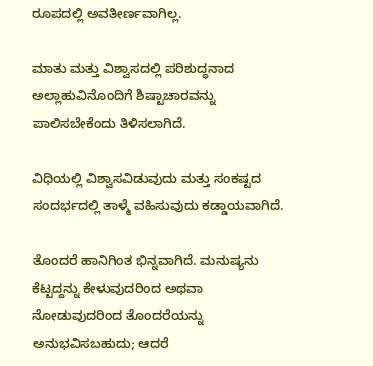ರೂಪದಲ್ಲಿ ಅವತೀರ್ಣವಾಗಿಲ್ಲ.

ಮಾತು ಮತ್ತು ವಿಶ್ವಾಸದಲ್ಲಿ ಪರಿಶುದ್ಧನಾದ ಅಲ್ಲಾಹುವಿನೊಂದಿಗೆ ಶಿಷ್ಟಾಚಾರವನ್ನು ಪಾಲಿಸಬೇಕೆಂದು ತಿಳಿಸಲಾಗಿದೆ.

ವಿಧಿಯಲ್ಲಿ ವಿಶ್ವಾಸವಿಡುವುದು ಮತ್ತು ಸಂಕಷ್ಟದ ಸಂದರ್ಭದಲ್ಲಿ ತಾಳ್ಮೆ ವಹಿಸುವುದು ಕಡ್ಡಾಯವಾಗಿದೆ.

ತೊಂದರೆ ಹಾನಿಗಿಂತ ಭಿನ್ನವಾಗಿದೆ. ಮನುಷ್ಯನು ಕೆಟ್ಟದ್ದನ್ನು ಕೇಳುವುದರಿಂದ ಅಥವಾ ನೋಡುವುದರಿಂದ ತೊಂದರೆಯನ್ನು ಅನುಭವಿಸಬಹುದು; ಆದರೆ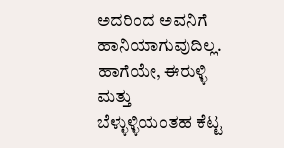ಅದರಿಂದ ಅವನಿಗೆ ಹಾನಿಯಾಗುವುದಿಲ್ಲ. ಹಾಗೆಯೇ, ಈರುಳ್ಳಿ ಮತ್ತು ಬೆಳ್ಳುಳ್ಳಿಯಂತಹ ಕೆಟ್ಟ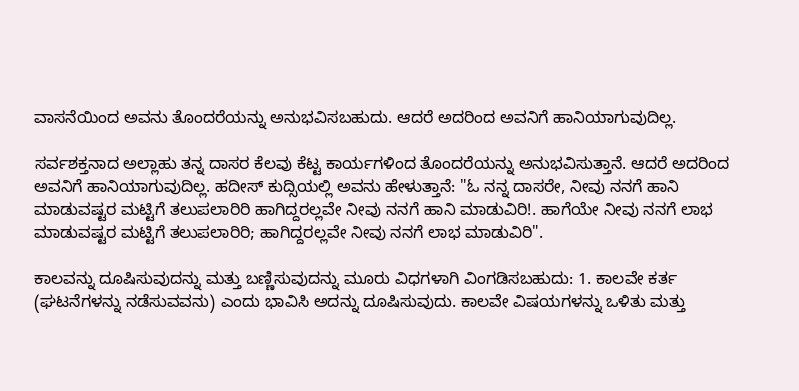ವಾಸನೆಯಿಂದ ಅವನು ತೊಂದರೆಯನ್ನು ಅನುಭವಿಸಬಹುದು. ಆದರೆ ಅದರಿಂದ ಅವನಿಗೆ ಹಾನಿಯಾಗುವುದಿಲ್ಲ.

ಸರ್ವಶಕ್ತನಾದ ಅಲ್ಲಾಹು ತನ್ನ ದಾಸರ ಕೆಲವು ಕೆಟ್ಟ ಕಾರ್ಯಗಳಿಂದ ತೊಂದರೆಯನ್ನು ಅನುಭವಿಸುತ್ತಾನೆ. ಆದರೆ ಅದರಿಂದ ಅವನಿಗೆ ಹಾನಿಯಾಗುವುದಿಲ್ಲ. ಹದೀಸ್ ಕುದ್ಸಿಯಲ್ಲಿ ಅವನು ಹೇಳುತ್ತಾನೆ: "ಓ ನನ್ನ ದಾಸರೇ, ನೀವು ನನಗೆ ಹಾನಿ ಮಾಡುವಷ್ಟರ ಮಟ್ಟಿಗೆ ತಲುಪಲಾರಿರಿ ಹಾಗಿದ್ದರಲ್ಲವೇ ನೀವು ನನಗೆ ಹಾನಿ ಮಾಡುವಿರಿ!. ಹಾಗೆಯೇ ನೀವು ನನಗೆ ಲಾಭ ಮಾಡುವಷ್ಟರ ಮಟ್ಟಿಗೆ ತಲುಪಲಾರಿರಿ; ಹಾಗಿದ್ದರಲ್ಲವೇ ನೀವು ನನಗೆ ಲಾಭ ಮಾಡುವಿರಿ".

ಕಾಲವನ್ನು ದೂಷಿಸುವುದನ್ನು ಮತ್ತು ಬಣ್ಣಿಸುವುದನ್ನು ಮೂರು ವಿಧಗಳಾಗಿ ವಿಂಗಡಿಸಬಹುದು: 1. ಕಾಲವೇ ಕರ್ತ (ಘಟನೆಗಳನ್ನು ನಡೆಸುವವನು) ಎಂದು ಭಾವಿಸಿ ಅದನ್ನು ದೂಷಿಸುವುದು. ಕಾಲವೇ ವಿಷಯಗಳನ್ನು ಒಳಿತು ಮತ್ತು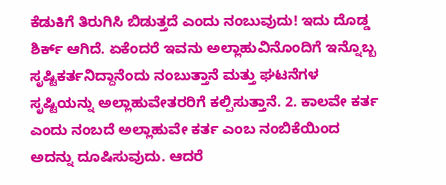ಕೆಡುಕಿಗೆ ತಿರುಗಿಸಿ ಬಿಡುತ್ತದೆ ಎಂದು ನಂಬುವುದು! ಇದು ದೊಡ್ಡ ಶಿರ್ಕ್ ಆಗಿದೆ. ಏಕೆಂದರೆ ಇವನು ಅಲ್ಲಾಹುವಿನೊಂದಿಗೆ ಇನ್ನೊಬ್ಬ ಸೃಷ್ಟಿಕರ್ತನಿದ್ದಾನೆಂದು ನಂಬುತ್ತಾನೆ ಮತ್ತು ಘಟನೆಗಳ ಸೃಷ್ಟಿಯನ್ನು ಅಲ್ಲಾಹುವೇತರರಿಗೆ ಕಲ್ಪಿಸುತ್ತಾನೆ. 2. ಕಾಲವೇ ಕರ್ತ ಎಂದು ನಂಬದೆ ಅಲ್ಲಾಹುವೇ ಕರ್ತ ಎಂಬ ನಂಬಿಕೆಯಿಂದ ಅದನ್ನು ದೂಷಿಸುವುದು. ಆದರೆ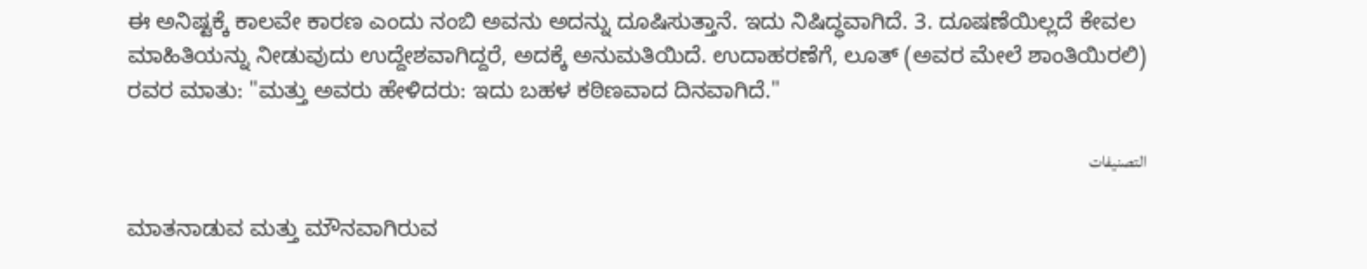ಈ ಅನಿಷ್ಟಕ್ಕೆ ಕಾಲವೇ ಕಾರಣ ಎಂದು ನಂಬಿ ಅವನು ಅದನ್ನು ದೂಷಿಸುತ್ತಾನೆ. ಇದು ನಿಷಿದ್ಧವಾಗಿದೆ. 3. ದೂಷಣೆಯಿಲ್ಲದೆ ಕೇವಲ ಮಾಹಿತಿಯನ್ನು ನೀಡುವುದು ಉದ್ದೇಶವಾಗಿದ್ದರೆ, ಅದಕ್ಕೆ ಅನುಮತಿಯಿದೆ. ಉದಾಹರಣೆಗೆ, ಲೂತ್ (ಅವರ ಮೇಲೆ ಶಾಂತಿಯಿರಲಿ) ರವರ ಮಾತು: "ಮತ್ತು ಅವರು ಹೇಳಿದರು: ಇದು ಬಹಳ ಕಠಿಣವಾದ ದಿನವಾಗಿದೆ."

التصنيفات

ಮಾತನಾಡುವ ಮತ್ತು ಮೌನವಾಗಿರುವ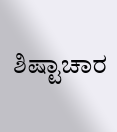ಶಿಷ್ಟಾಚಾರ